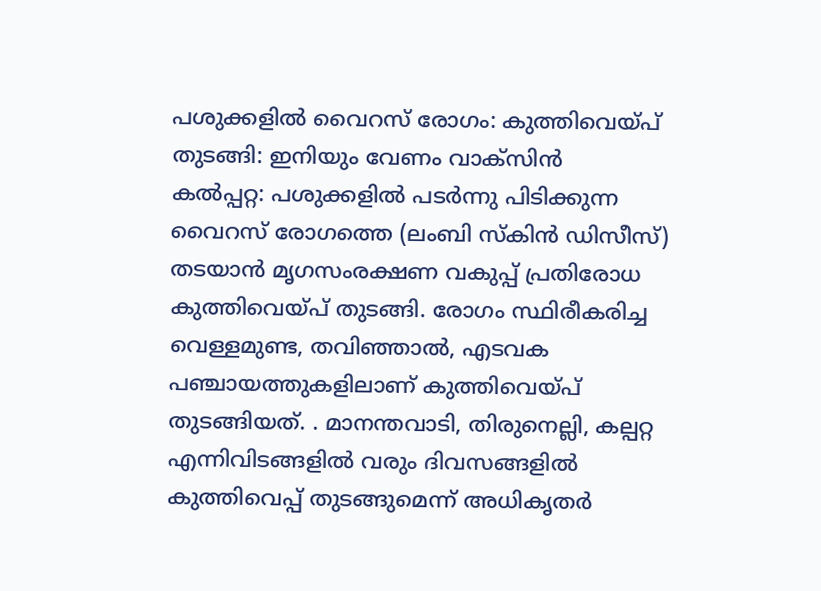പശുക്കളിൽ വൈറസ് രോഗം: കുത്തിവെയ്പ് തുടങ്ങി: ഇനിയും വേണം വാക്സിൻ
കൽപ്പറ്റ: പശുക്കളിൽ പടർന്നു പിടിക്കുന്ന വൈറസ് രോഗത്തെ (ലംബി സ്കിൻ ഡിസീസ്) തടയാൻ മൃഗസംരക്ഷണ വകുപ്പ് പ്രതിരോധ കുത്തിവെയ്പ് തുടങ്ങി. രോഗം സ്ഥിരീകരിച്ച വെള്ളമുണ്ട, തവിഞ്ഞാൽ, എടവക പഞ്ചായത്തുകളിലാണ് കുത്തിവെയ്പ് തുടങ്ങിയത്. . മാനന്തവാടി, തിരുനെല്ലി, കല്പറ്റ എന്നിവിടങ്ങളിൽ വരും ദിവസങ്ങളിൽ കുത്തിവെപ്പ് തുടങ്ങുമെന്ന് അധികൃതർ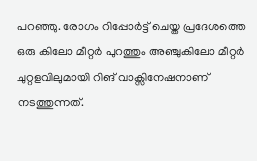പറഞ്ഞു. രോഗം റിപ്പോർട്ട് ചെയ്ത പ്രദേശത്തെ ഒരു കിലോ മീറ്റർ പുറത്തും അഞ്ചുകിലോ മീറ്റർ ചുറ്റളവിലുമായി റിങ് വാക്സിനേഷനാണ് നടത്തുന്നത്.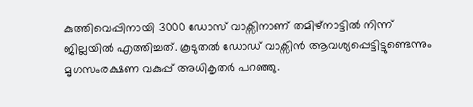കുത്തിവെപ്പിനായി 3000 ഡോസ് വാക്സിനാണ് തമിഴ്നാട്ടിൽ നിന്ന് ജില്ലയിൽ എത്തിച്ചത്. കൂടുതൽ ഡോഡ് വാക്സിൻ ആവശ്യപ്പെട്ടിട്ടുണ്ടെന്നും മൃഗസംരക്ഷണ വകുപ്പ് അധികൃതർ പറഞ്ഞു.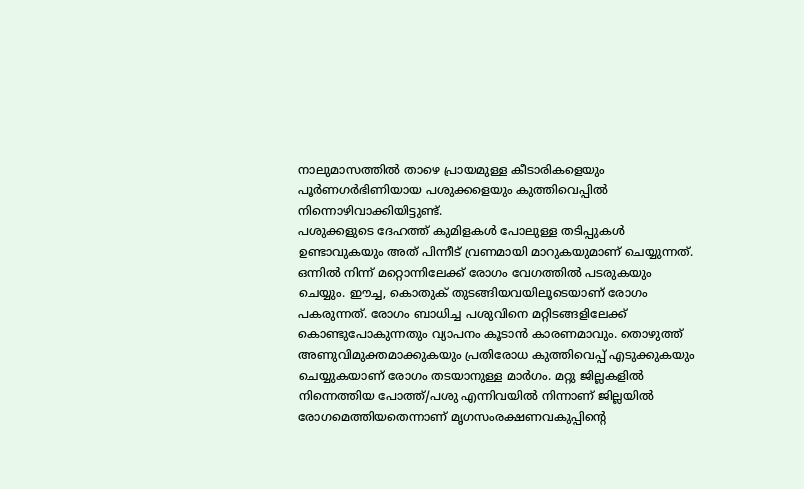നാലുമാസത്തിൽ താഴെ പ്രായമുള്ള കീടാരികളെയും പൂർണഗർഭിണിയായ പശുക്കളെയും കുത്തിവെപ്പിൽ നിന്നൊഴിവാക്കിയിട്ടുണ്ട്.
പശുക്കളുടെ ദേഹത്ത് കുമിളകൾ പോലുള്ള തടിപ്പുകൾ ഉണ്ടാവുകയും അത് പിന്നീട് വ്രണമായി മാറുകയുമാണ് ചെയ്യുന്നത്. ഒന്നിൽ നിന്ന് മറ്റൊന്നിലേക്ക് രോഗം വേഗത്തിൽ പടരുകയും ചെയ്യും. ഈച്ച, കൊതുക് തുടങ്ങിയവയിലൂടെയാണ് രോഗം പകരുന്നത്. രോഗം ബാധിച്ച പശുവിനെ മറ്റിടങ്ങളിലേക്ക് കൊണ്ടുപോകുന്നതും വ്യാപനം കൂടാൻ കാരണമാവും. തൊഴുത്ത് അണുവിമുക്തമാക്കുകയും പ്രതിരോധ കുത്തിവെപ്പ് എടുക്കുകയും ചെയ്യുകയാണ് രോഗം തടയാനുള്ള മാർഗം. മറ്റു ജില്ലകളിൽ നിന്നെത്തിയ പോത്ത്/പശു എന്നിവയിൽ നിന്നാണ് ജില്ലയിൽ രോഗമെത്തിയതെന്നാണ് മൃഗസംരക്ഷണവകുപ്പിന്റെ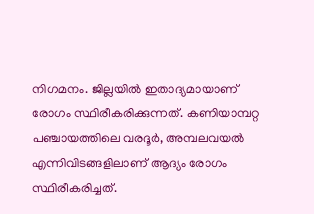നിഗമനം. ജില്ലയിൽ ഇതാദ്യമായാണ് രോഗം സ്ഥിരീകരിക്കുന്നത്. കണിയാമ്പറ്റ പഞ്ചായത്തിലെ വരദൂർ, അമ്പലവയൽ എന്നിവിടങ്ങളിലാണ് ആദ്യം രോഗം സ്ഥിരീകരിച്ചത്.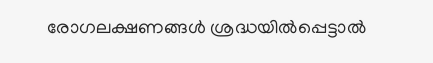രോഗലക്ഷണങ്ങൾ ശ്രദ്ധയിൽപ്പെട്ടാൽ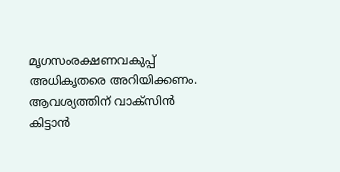മൃഗസംരക്ഷണവകുപ്പ് അധികൃതരെ അറിയിക്കണം. ആവശ്യത്തിന് വാക്സിൻ കിട്ടാൻ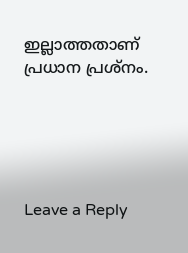ഇല്ലാത്തതാണ് പ്രധാന പ്രശ്നം.





Leave a Reply